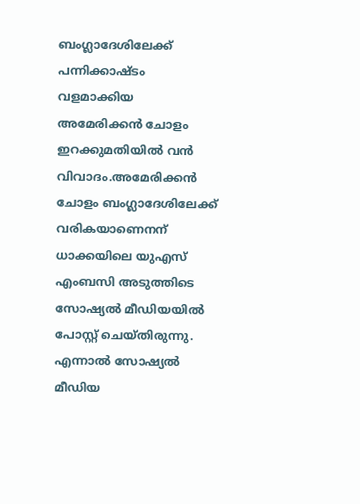ബംഗ്ലാദേശിലേക്ക് പന്നിക്കാഷ്ടം വളമാക്കിയ അമേരിക്കൻ ചോളം ഇറക്കുമതിയിൽ വൻ വിവാദം.അമേരിക്കൻ ചോളം ബംഗ്ലാദേശിലേക്ക് വരികയാണെനന് ധാക്കയിലെ യുഎസ് എംബസി അടുത്തിടെ സോഷ്യൽ മീഡിയയിൽ പോസ്റ്റ് ചെയ്തിരുന്നു. എന്നാൽ സോഷ്യൽ മീഡിയ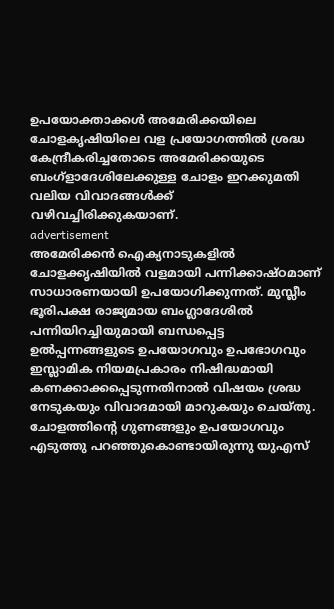ഉപയോക്താക്കൾ അമേരിക്കയിലെ ചോളകൃഷിയിലെ വള പ്രയോഗത്തിൽ ശ്രദ്ധ കേന്ദ്രീകരിച്ചതോടെ അമേരിക്കയുടെ ബംഗ്ളാദേശിലേക്കുള്ള ചോളം ഇറക്കുമതി വലിയ വിവാദങ്ങൾക്ക് വഴിവച്ചിരിക്കുകയാണ്.
advertisement
അമേരിക്കൻ ഐക്യനാടുകളിൽ ചോളക്കൃഷിയിൽ വളമായി പന്നിക്കാഷ്ഠമാണ് സാധാരണയായി ഉപയോഗിക്കുന്നത്. മുസ്ലീം ഭൂരിപക്ഷ രാജ്യമായ ബംഗ്ലാദേശിൽ പന്നിയിറച്ചിയുമായി ബന്ധപ്പെട്ട ഉൽപ്പന്നങ്ങളുടെ ഉപയോഗവും ഉപഭോഗവും ഇസ്ലാമിക നിയമപ്രകാരം നിഷിദ്ധമായി കണക്കാക്കപ്പെടുന്നതിനാൽ വിഷയം ശ്രദ്ധ നേടുകയും വിവാദമായി മാറുകയും ചെയ്തു.
ചോളത്തിന്റെ ഗുണങ്ങളും ഉപയോഗവും എടുത്തു പറഞ്ഞുകൊണ്ടായിരുന്നു യുഎസ്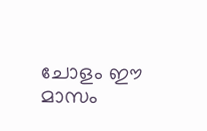ചോളം ഈ മാസം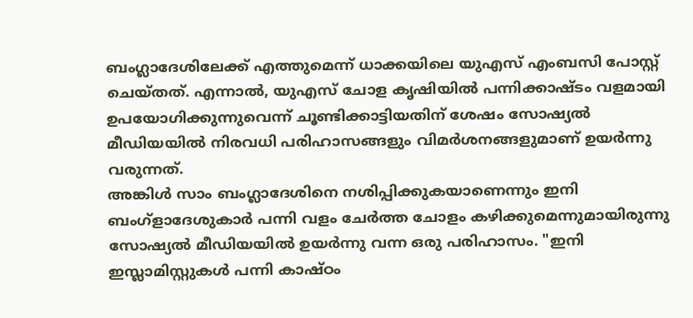ബംഗ്ലാദേശിലേക്ക് എത്തുമെന്ന് ധാക്കയിലെ യുഎസ് എംബസി പോസ്റ്റ് ചെയ്തത്. എന്നാൽ, യുഎസ് ചോള കൃഷിയിൽ പന്നിക്കാഷ്ടം വളമായി ഉപയോഗിക്കുന്നുവെന്ന് ചൂണ്ടിക്കാട്ടിയതിന് ശേഷം സോഷ്യൽ മീഡിയയിൽ നിരവധി പരിഹാസങ്ങളും വിമർശനങ്ങളുമാണ് ഉയർന്നു വരുന്നത്.
അങ്കിൾ സാം ബംഗ്ലാദേശിനെ നശിപ്പിക്കുകയാണെന്നും ഇനി ബംഗ്ളാദേശുകാർ പന്നി വളം ചേർത്ത ചോളം കഴിക്കുമെന്നുമായിരുന്നു സോഷ്യൽ മീഡിയയിൽ ഉയർന്നു വന്ന ഒരു പരിഹാസം. "ഇനി ഇസ്ലാമിസ്റ്റുകൾ പന്നി കാഷ്ഠം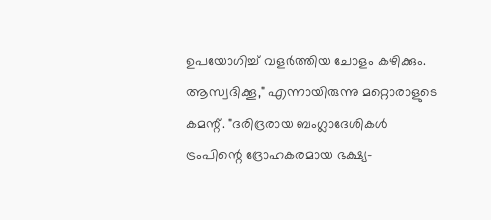ഉപയോഗിച്ച് വളർത്തിയ ചോളം കഴിക്കും. ആസ്വദിക്കൂ," എന്നായിരുന്നു മറ്റൊരാളുടെ കമന്റ്. "ദരിദ്രരായ ബംഗ്ലാദേശികൾ ട്രംപിന്റെ ദ്രോഹകരമായ ഭക്ഷ്യ-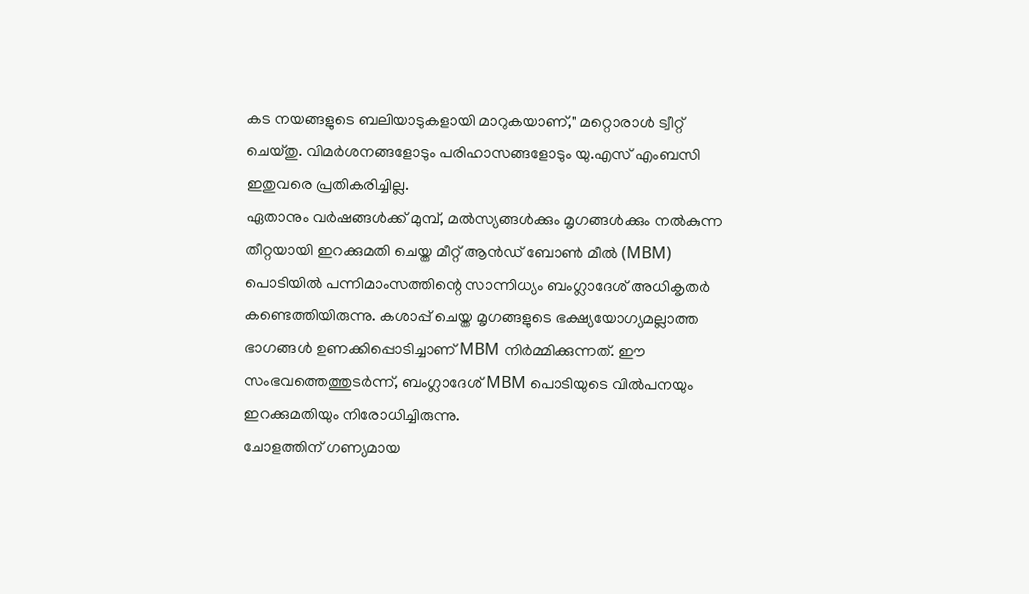കട നയങ്ങളുടെ ബലിയാടുകളായി മാറുകയാണ്," മറ്റൊരാൾ ട്വീറ്റ് ചെയ്തു. വിമർശനങ്ങളോടും പരിഹാസങ്ങളോടും യു.എസ് എംബസി ഇതുവരെ പ്രതികരിച്ചില്ല.
ഏതാനും വർഷങ്ങൾക്ക് മുമ്പ്, മൽസ്യങ്ങൾക്കും മൃഗങ്ങൾക്കും നൽകുന്ന തീറ്റയായി ഇറക്കുമതി ചെയ്ത മീറ്റ് ആൻഡ് ബോൺ മീൽ (MBM) പൊടിയിൽ പന്നിമാംസത്തിന്റെ സാന്നിധ്യം ബംഗ്ലാദേശ് അധികൃതർ കണ്ടെത്തിയിരുന്നു. കശാപ്പ് ചെയ്ത മൃഗങ്ങളുടെ ഭക്ഷ്യയോഗ്യമല്ലാത്ത ഭാഗങ്ങൾ ഉണക്കിപ്പൊടിച്ചാണ് MBM നിർമ്മിക്കുന്നത്. ഈ സംഭവത്തെത്തുടർന്ന്, ബംഗ്ലാദേശ് MBM പൊടിയുടെ വിൽപനയും ഇറക്കുമതിയും നിരോധിച്ചിരുന്നു.
ചോളത്തിന് ഗണ്യമായ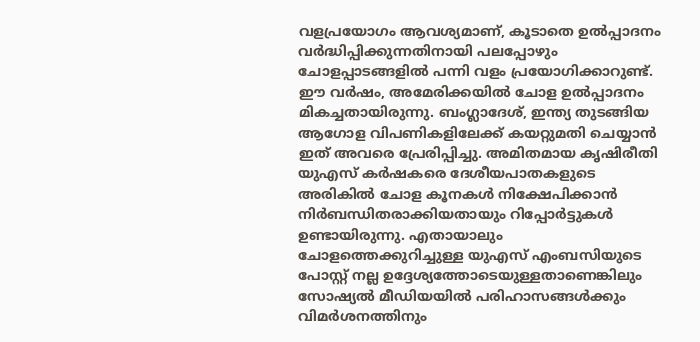വളപ്രയോഗം ആവശ്യമാണ്, കൂടാതെ ഉൽപ്പാദനം വർദ്ധിപ്പിക്കുന്നതിനായി പലപ്പോഴും ചോളപ്പാടങ്ങളിൽ പന്നി വളം പ്രയോഗിക്കാറുണ്ട്. ഈ വർഷം, അമേരിക്കയിൽ ചോള ഉൽപ്പാദനം മികച്ചതായിരുന്നു. ബംഗ്ലാദേശ്, ഇന്ത്യ തുടങ്ങിയ ആഗോള വിപണികളിലേക്ക് കയറ്റുമതി ചെയ്യാൻ ഇത് അവരെ പ്രേരിപ്പിച്ചു. അമിതമായ കൃഷിരീതി യുഎസ് കർഷകരെ ദേശീയപാതകളുടെ അരികിൽ ചോള കൂനകൾ നിക്ഷേപിക്കാൻ നിർബന്ധിതരാക്കിയതായും റിപ്പോർട്ടുകൾ ഉണ്ടായിരുന്നു. എതായാലും ചോളത്തെക്കുറിച്ചുള്ള യുഎസ് എംബസിയുടെ പോസ്റ്റ് നല്ല ഉദ്ദേശ്യത്തോടെയുള്ളതാണെങ്കിലും സോഷ്യൽ മീഡിയയിൽ പരിഹാസങ്ങൾക്കും വിമർശനത്തിനും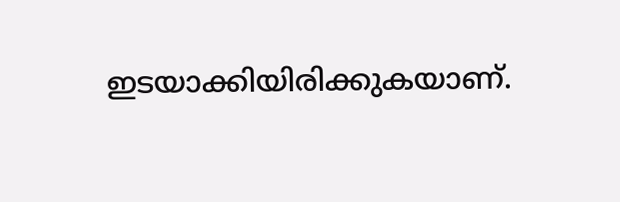ഇടയാക്കിയിരിക്കുകയാണ്.